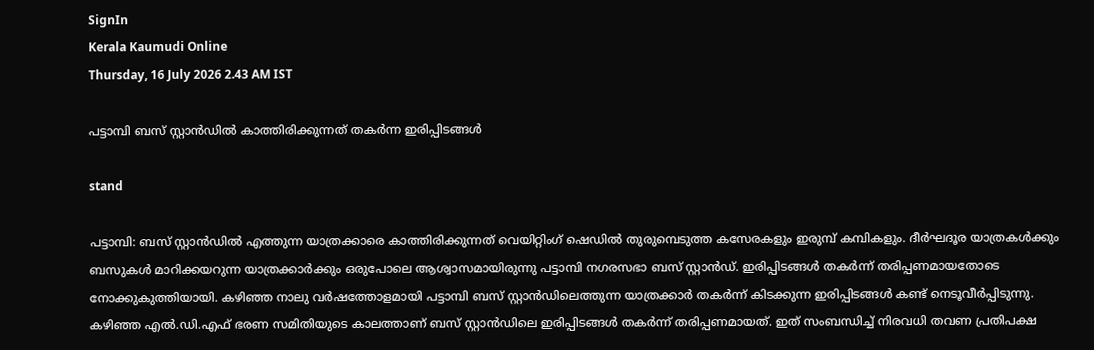SignIn
Kerala Kaumudi Online
Thursday, 16 July 2026 2.43 AM IST

പട്ടാമ്പി ബസ് സ്റ്റാൻഡിൽ കാത്തിരിക്കുന്നത് തകർന്ന ഇരിപ്പിടങ്ങൾ

stand

പട്ടാമ്പി: ബസ് സ്റ്റാൻഡിൽ എത്തുന്ന യാത്രക്കാരെ കാത്തിരിക്കുന്നത് വെയിറ്റിംഗ് ഷെഡിൽ തുരുമ്പെടുത്ത കസേരകളും ഇരുമ്പ് കമ്പികളും. ദീർഘദൂര യാത്രകൾക്കും ബസുകൾ മാറിക്കയറുന്ന യാത്രക്കാർക്കും ഒരുപോലെ ആശ്വാസമായിരുന്നു പട്ടാമ്പി നഗരസഭാ ബസ് സ്റ്റാൻഡ്. ഇരിപ്പിടങ്ങൾ തകർന്ന് തരിപ്പണമായതോടെ നോക്കുകുത്തിയായി. കഴിഞ്ഞ നാലു വർഷത്തോളമായി പട്ടാമ്പി ബസ് സ്റ്റാൻഡിലെത്തുന്ന യാത്രക്കാർ തകർന്ന് കിടക്കുന്ന ഇരിപ്പിടങ്ങൾ കണ്ട് നെടൂവീർപ്പിടുന്നു. കഴിഞ്ഞ എൽ.ഡി.എഫ് ഭരണ സമിതിയുടെ കാലത്താണ് ബസ് സ്റ്റാൻഡിലെ ഇരിപ്പിടങ്ങൾ തകർന്ന് തരിപ്പണമായത്. ഇത് സംബന്ധിച്ച് നിരവധി തവണ പ്രതിപക്ഷ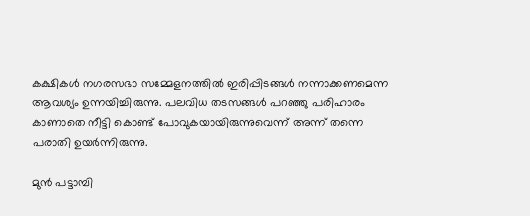കക്ഷികൾ നഗരസഭാ സമ്മേളനത്തിൽ ഇരിപ്പിടങ്ങൾ നന്നാക്കണമെന്ന ആവശ്യം ഉന്നയിച്ചിരുന്നു. പലവിധ തടസങ്ങൾ പറഞ്ഞു പരിഹാരം കാണാതെ നീട്ടി കൊണ്ട് പോവുകയായിരുന്നുവെന്ന് അന്ന് തന്നെ പരാതി ഉയർന്നിരുന്നു.

മുൻ പട്ടാമ്പി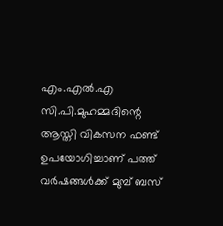എം.എൽ.എ സി.പി.മുഹമ്മദിന്റെ ആസ്തി വികസന ഫണ്ട് ഉപയോഗിച്ചാണ് പത്ത് വർഷങ്ങൾക്ക് മുമ്പ് ബസ്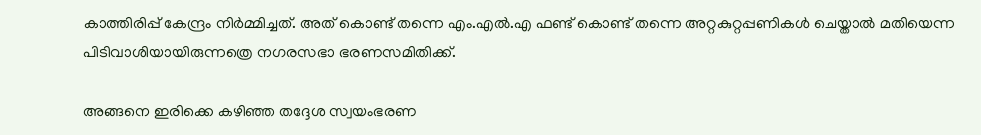കാത്തിരിപ്പ് കേന്ദ്രം നിർമ്മിച്ചത്. അത് കൊണ്ട് തന്നെ എം.എൽ.എ ഫണ്ട് കൊണ്ട് തന്നെ അറ്റകുറ്റപ്പണികൾ ചെയ്താൽ മതിയെന്ന പിടിവാശിയായിരുന്നത്രെ നഗരസഭാ ഭരണസമിതിക്ക്.

അങ്ങനെ ഇരിക്കെ കഴിഞ്ഞ തദ്ദേശ സ്വയംഭരണ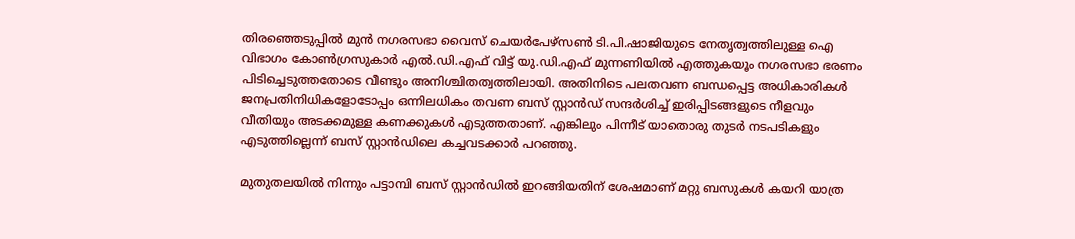തിരഞ്ഞെടുപ്പിൽ മുൻ നഗരസഭാ വൈസ് ചെയർപേഴ്‌സൺ ടി.പി.ഷാജിയുടെ നേതൃത്വത്തിലുള്ള ഐ വിഭാഗം കോൺഗ്രസുകാർ എൽ.ഡി.എഫ് വിട്ട് യു.ഡി.എഫ് മുന്നണിയിൽ എത്തുകയൂം നഗരസഭാ ഭരണം പിടിച്ചെടുത്തതോടെ വീണ്ടും അനിശ്ചിതത്വത്തിലായി. അതിനിടെ പലതവണ ബന്ധപ്പെട്ട അധികാരികൾ ജനപ്രതിനിധികളോടോപ്പം ഒന്നിലധികം തവണ ബസ് സ്റ്റാൻഡ് സന്ദർശിച്ച് ഇരിപ്പിടങ്ങളുടെ നീളവും വീതിയും അടക്കമുള്ള കണക്കുകൾ എടുത്തതാണ്. എങ്കിലും പിന്നീട് യാതൊരു തുടർ നടപടികളും എടുത്തില്ലെന്ന് ബസ് സ്റ്റാൻഡിലെ കച്ചവടക്കാർ പറഞ്ഞു.

മുതുതലയിൽ നിന്നും പട്ടാമ്പി ബസ് സ്റ്റാൻഡിൽ ഇറങ്ങിയതിന് ശേഷമാണ് മറ്റു ബസുകൾ കയറി യാത്ര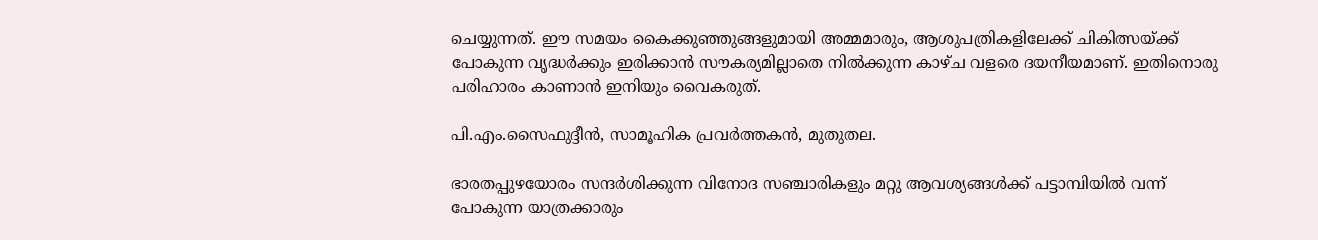ചെയ്യുന്നത്. ഈ സമയം കൈക്കുഞ്ഞുങ്ങളുമായി അമ്മമാരും, ആശുപത്രികളിലേക്ക് ചികിത്സയ്ക്ക് പോകുന്ന വൃദ്ധർക്കും ഇരിക്കാൻ സൗകര്യമില്ലാതെ നിൽക്കുന്ന കാഴ്ച വളരെ ദയനീയമാണ്. ഇതിനൊരു പരിഹാരം കാണാൻ ഇനിയും വൈകരുത്.

പി.എം.സൈഫുദ്ദീൻ, സാമൂഹിക പ്രവർത്തകൻ, മുതുതല.

ഭാരതപ്പുഴയോരം സന്ദർശിക്കുന്ന വിനോദ സഞ്ചാരികളും മറ്റു ആവശ്യങ്ങൾക്ക് പട്ടാമ്പിയിൽ വന്ന് പോകുന്ന യാത്രക്കാരും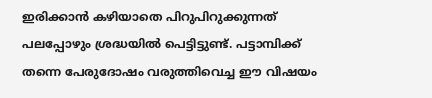ഇരിക്കാൻ കഴിയാതെ പിറുപിറുക്കുന്നത് പലപ്പോഴും ശ്രദ്ധയിൽ പെട്ടിട്ടുണ്ട്. പട്ടാമ്പിക്ക് തന്നെ പേരുദോഷം വരുത്തിവെച്ച ഈ വിഷയം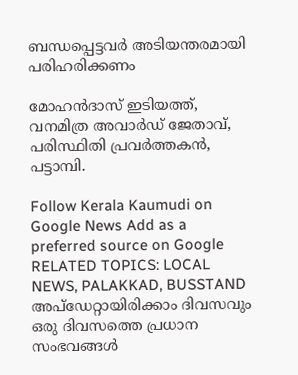ബന്ധപ്പെട്ടവർ അടിയന്തരമായി പരിഹരിക്കണം

മോഹൻദാസ് ഇടിയത്ത്, വനമിത്ര അവാർഡ് ജേതാവ്, പരിസ്ഥിതി പ്രവർത്തകൻ, പട്ടാമ്പി.

Follow Kerala Kaumudi on Google News Add as a preferred source on Google
RELATED TOPICS: LOCAL NEWS, PALAKKAD, BUSSTAND
അപ്ഡേറ്റായിരിക്കാം ദിവസവും
ഒരു ദിവസത്തെ പ്രധാന സംഭവങ്ങൾ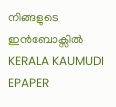നിങ്ങളുടെ ഇൻബോക്സിൽ
KERALA KAUMUDI EPAPER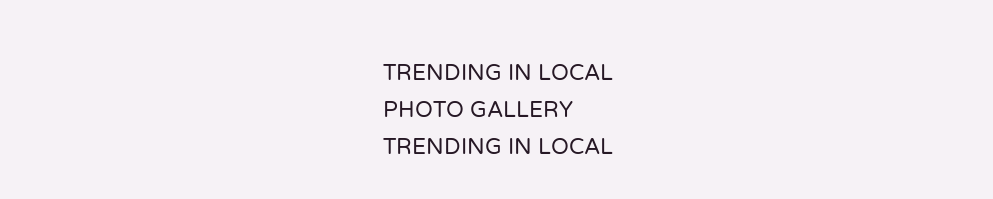TRENDING IN LOCAL
PHOTO GALLERY
TRENDING IN LOCAL